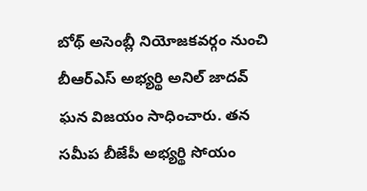బోథ్ అసెంబ్లీ నియోజకవర్గం నుంచి బీఆర్ఎస్ అభ్యర్థి అనిల్ జాదవ్ ఘన విజయం సాధించారు. తన సమీప బీజేపీ అభ్యర్థి సోయం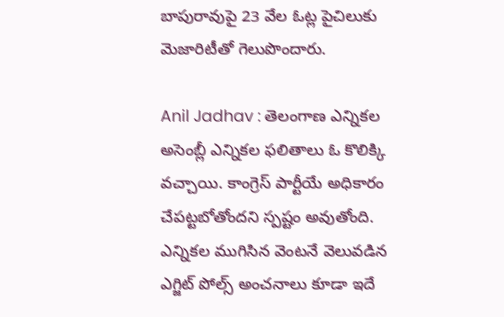బాపురావుపై 23 వేల ఓట్ల పైచిలుకు మెజారిటీతో గెలుపొందారు.

Anil Jadhav : తెలంగాణ ఎన్నికల అసెంబ్లీ ఎన్నికల ఫలితాలు ఓ కొలిక్కి వచ్చాయి. కాంగ్రెస్ పార్టీయే అధికారం చేపట్టబోతోందని స్పష్టం అవుతోంది. ఎన్నికల ముగిసిన వెంటనే వెలువడిన ఎగ్జిట్ పోల్స్ అంచనాలు కూడా ఇదే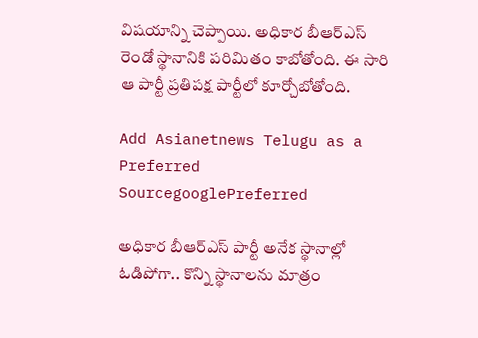విషయాన్ని చెప్పాయి. అధికార బీఆర్ఎస్ రెండో స్థానానికి పరిమితం కాబోతోంది. ఈ సారి ఆ పార్టీ ప్రతిపక్ష పార్టీలో కూర్చోబోతోంది.

Add Asianetnews Telugu as a Preferred SourcegooglePreferred

అధికార బీఆర్ఎస్ పార్టీ అనేక స్థానాల్లో ఓడిపోగా.. కొన్ని స్థానాలను మాత్రం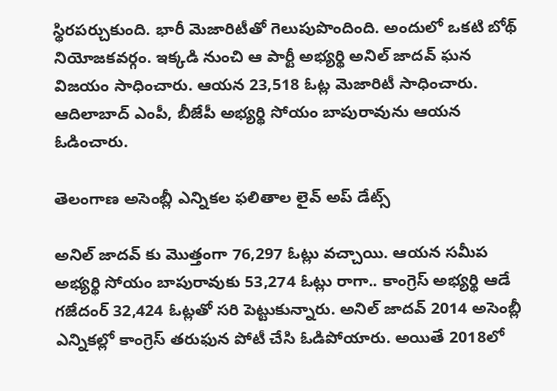స్థిరపర్చుకుంది. భారీ మెజారిటీతో గెలుపుపొందింది. అందులో ఒకటి బోథ్ నియోజకవర్గం. ఇక్కడి నుంచి ఆ పార్టీ అభ్యర్థి అనిల్ జాదవ్ ఘన విజయం సాధించారు. ఆయన 23,518 ఓట్ల మెజారిటీ సాధించారు. ఆదిలాబాద్ ఎంపీ, బీజేపీ అభ్యర్థి సోయం బాపురావును ఆయన ఓడించారు.

తెలంగాణ అసెంబ్లీ ఎన్నికల ఫలితాల లైవ్ అప్ డేట్స్

అనిల్ జాదవ్ కు మొత్తంగా 76,297 ఓట్లు వచ్చాయి. ఆయన సమీప అభ్యర్థి సోయం బాపురావుకు 53,274 ఓట్లు రాగా.. కాంగ్రెస్ అభ్యర్థి ఆడే గజేదంర్ 32,424 ఓట్లతో సరి పెట్టుకున్నారు. అనిల్ జాదవ్ 2014 అసెంబ్లీ ఎన్నికల్లో కాంగ్రెస్ తరుఫున పోటీ చేసి ఓడిపోయారు. అయితే 2018లో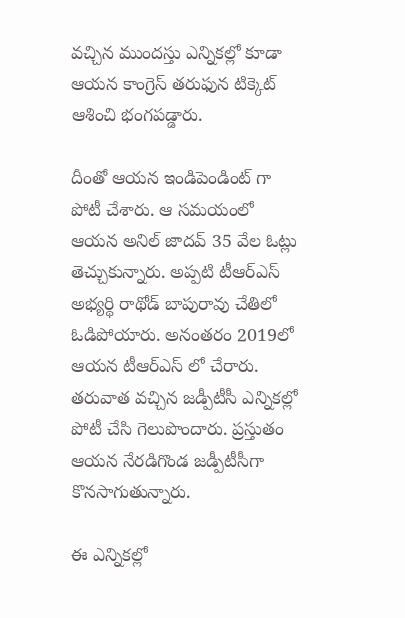వచ్చిన ముందస్తు ఎన్నికల్లో కూడా ఆయన కాంగ్రెస్ తరుఫున టిక్కెట్ ఆశించి భంగపడ్డారు.

దీంతో ఆయన ఇండిపెండింట్ గా పోటీ చేశారు. ఆ సమయంలో ఆయన అనిల్ జాదవ్ 35 వేల ఓట్లు తెచ్చుకున్నారు. అప్పటి టీఆర్ఎస్ అభ్యర్థి రాథోడ్ బాపురావు చేతిలో ఓడిపోయారు. అనంతరం 2019లో ఆయన టీఆర్ఎస్ లో చేరారు. తరువాత వచ్చిన జడ్పీటీసీ ఎన్నికల్లో పోటీ చేసి గెలుపొందారు. ప్రస్తుతం ఆయన నేరడిగొండ జడ్పీటీసీగా కొనసాగుతున్నారు.

ఈ ఎన్నికల్లో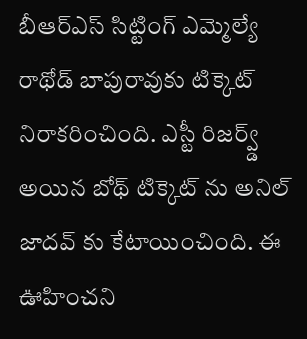బీఆర్ఎస్ సిట్టింగ్ ఎమ్మెల్యే రాథోడ్ బాపురావుకు టిక్కెట్ నిరాకరించింది. ఎస్టీ రిజర్వ్డ్ అయిన బోథ్ టిక్కెట్ ను అనిల్ జాదవ్ కు కేటాయించింది. ఈ ఊహించని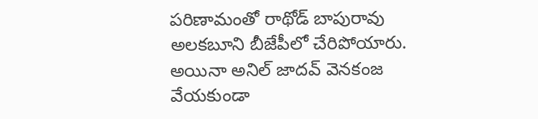పరిణామంతో రాథోడ్ బాపురావు అలకబూని బీజేపీలో చేరిపోయారు. అయినా అనిల్ జాదవ్ వెనకంజ వేయకుండా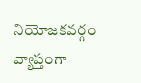నియోజకవర్గం వ్యాప్తంగా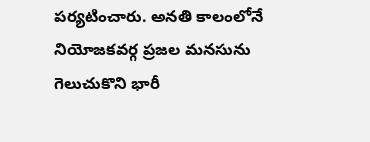పర్యటించారు. అనతి కాలంలోనే నియోజకవర్గ ప్రజల మనసును గెలుచుకొని భారీ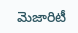మెజారిటీ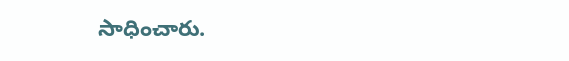సాధించారు.